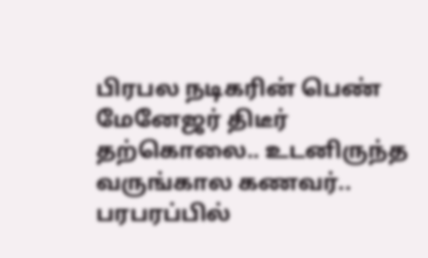பிரபல நடிகரின் பெண் மேனேஜர் திடீர் தற்கொலை.. உடனிருந்த வருங்கால கணவர்.. பரபரப்பில்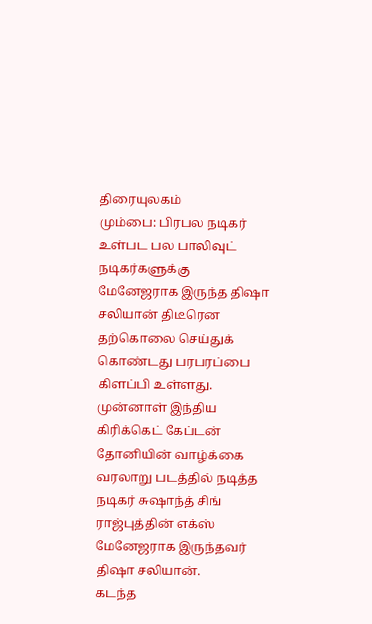திரையுலகம்
மும்பை: பிரபல நடிகர் உள்பட பல பாலிவுட் நடிகர்களுக்கு மேனேஜராக இருந்த திஷா சலியான் திடீரென தற்கொலை செய்துக் கொண்டது பரபரப்பை கிளப்பி உள்ளது.
முன்னாள் இந்திய கிரிக்கெட் கேப்டன் தோனியின் வாழ்க்கை வரலாறு படத்தில் நடித்த நடிகர் சுஷாந்த் சிங் ராஜ்புத்தின் எக்ஸ் மேனேஜராக இருந்தவர் திஷா சலியான்.
கடந்த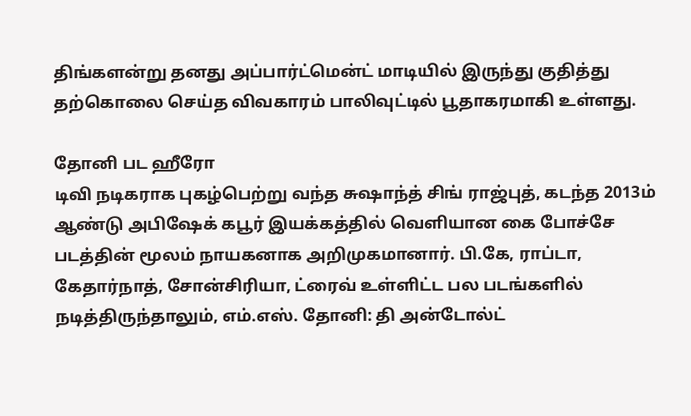திங்களன்று தனது அப்பார்ட்மென்ட் மாடியில் இருந்து குதித்து தற்கொலை செய்த விவகாரம் பாலிவுட்டில் பூதாகரமாகி உள்ளது.

தோனி பட ஹீரோ
டிவி நடிகராக புகழ்பெற்று வந்த சுஷாந்த் சிங் ராஜ்புத், கடந்த 2013ம் ஆண்டு அபிஷேக் கபூர் இயக்கத்தில் வெளியான கை போச்சே படத்தின் மூலம் நாயகனாக அறிமுகமானார். பி.கே, ராப்டா, கேதார்நாத், சோன்சிரியா, ட்ரைவ் உள்ளிட்ட பல படங்களில் நடித்திருந்தாலும், எம்.எஸ். தோனி: தி அன்டோல்ட்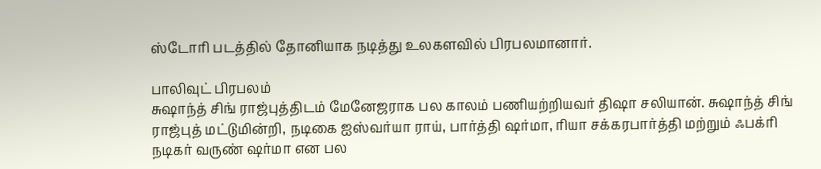ஸ்டோரி படத்தில் தோனியாக நடித்து உலகளவில் பிரபலமானார்.

பாலிவுட் பிரபலம்
சுஷாந்த் சிங் ராஜ்புத்திடம் மேனேஜராக பல காலம் பணியற்றியவர் திஷா சலியான். சுஷாந்த் சிங் ராஜ்புத் மட்டுமின்றி, நடிகை ஐஸ்வர்யா ராய், பார்த்தி ஷர்மா, ரியா சக்கரபார்த்தி மற்றும் ஃபக்ரி நடிகர் வருண் ஷர்மா என பல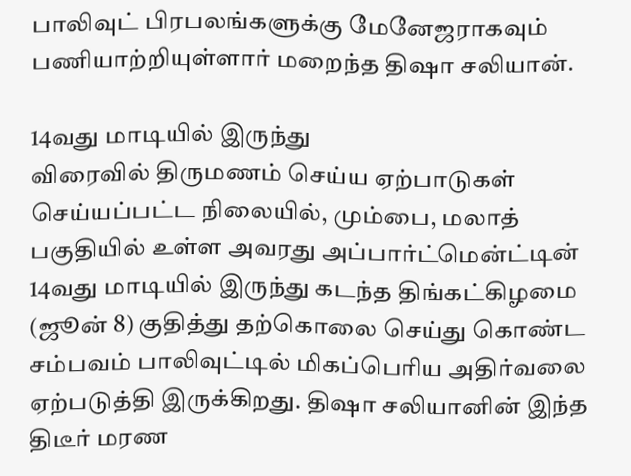பாலிவுட் பிரபலங்களுக்கு மேனேஜராகவும் பணியாற்றியுள்ளார் மறைந்த திஷா சலியான்.

14வது மாடியில் இருந்து
விரைவில் திருமணம் செய்ய ஏற்பாடுகள் செய்யப்பட்ட நிலையில், மும்பை, மலாத் பகுதியில் உள்ள அவரது அப்பார்ட்மென்ட்டின் 14வது மாடியில் இருந்து கடந்த திங்கட்கிழமை (ஜூன் 8) குதித்து தற்கொலை செய்து கொண்ட சம்பவம் பாலிவுட்டில் மிகப்பெரிய அதிர்வலை ஏற்படுத்தி இருக்கிறது. திஷா சலியானின் இந்த திடீர் மரண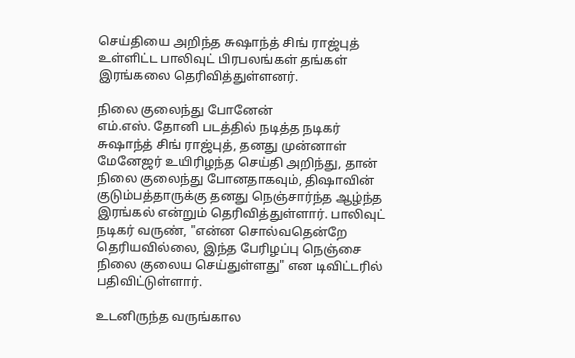செய்தியை அறிந்த சுஷாந்த் சிங் ராஜ்புத் உள்ளிட்ட பாலிவுட் பிரபலங்கள் தங்கள் இரங்கலை தெரிவித்துள்ளனர்.

நிலை குலைந்து போனேன்
எம்.எஸ். தோனி படத்தில் நடித்த நடிகர் சுஷாந்த் சிங் ராஜ்புத், தனது முன்னாள் மேனேஜர் உயிரிழந்த செய்தி அறிந்து, தான் நிலை குலைந்து போனதாகவும், திஷாவின் குடும்பத்தாருக்கு தனது நெஞ்சார்ந்த ஆழ்ந்த இரங்கல் என்றும் தெரிவித்துள்ளார். பாலிவுட் நடிகர் வருண், "என்ன சொல்வதென்றே தெரியவில்லை, இந்த பேரிழப்பு நெஞ்சை நிலை குலைய செய்துள்ளது" என டிவிட்டரில் பதிவிட்டுள்ளார்.

உடனிருந்த வருங்கால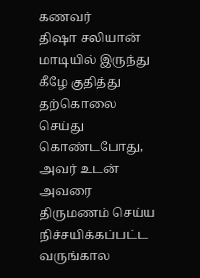கணவர்
திஷா சலியான் மாடியில் இருந்து கீழே குதித்து தற்கொலை செய்து கொண்டபோது, அவர் உடன் அவரை திருமணம் செய்ய நிச்சயிக்கப்பட்ட வருங்கால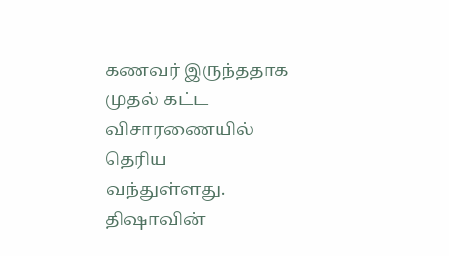கணவர் இருந்ததாக முதல் கட்ட விசாரணையில் தெரிய வந்துள்ளது. திஷாவின்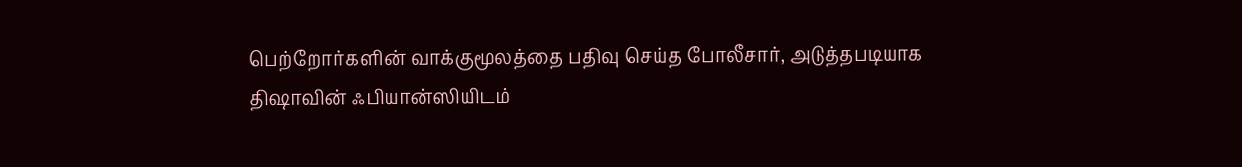பெற்றோர்களின் வாக்குமூலத்தை பதிவு செய்த போலீசார், அடுத்தபடியாக திஷாவின் ஃபியான்ஸியிடம்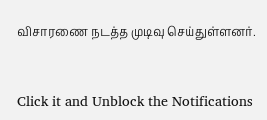விசாரணை நடத்த முடிவு செய்துள்ளனர்.


Click it and Unblock the Notifications